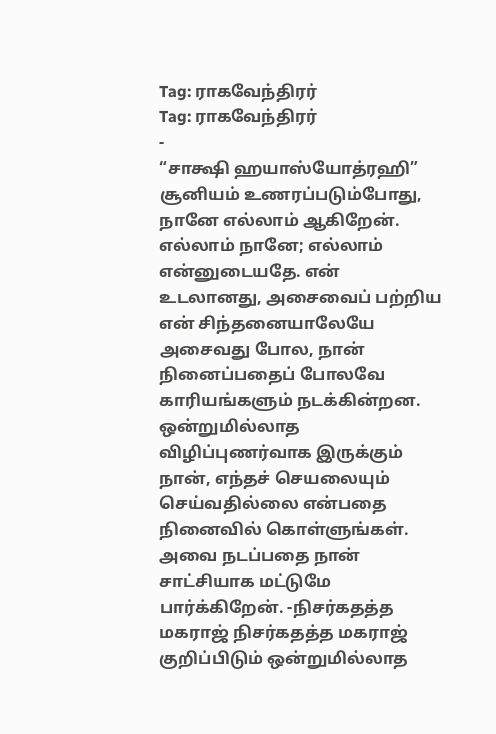Tag: ராகவேந்திரர்
Tag: ராகவேந்திரர்
-
“சாக்ஷி ஹயாஸ்யோத்ரஹி”
சூனியம் உணரப்படும்போது, நானே எல்லாம் ஆகிறேன். எல்லாம் நானே; எல்லாம் என்னுடையதே. என் உடலானது, அசைவைப் பற்றிய என் சிந்தனையாலேயே அசைவது போல, நான் நினைப்பதைப் போலவே காரியங்களும் நடக்கின்றன. ஒன்றுமில்லாத விழிப்புணர்வாக இருக்கும் நான், எந்தச் செயலையும் செய்வதில்லை என்பதை நினைவில் கொள்ளுங்கள். அவை நடப்பதை நான் சாட்சியாக மட்டுமே பார்க்கிறேன். -நிசர்கதத்த மகராஜ் நிசர்கதத்த மகராஜ் குறிப்பிடும் ஒன்றுமில்லாத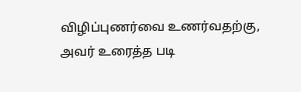விழிப்புணர்வை உணர்வதற்கு, அவர் உரைத்த படி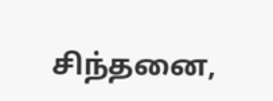சிந்தனை,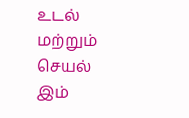உடல் மற்றும் செயல் இம்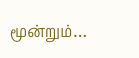மூன்றும்…